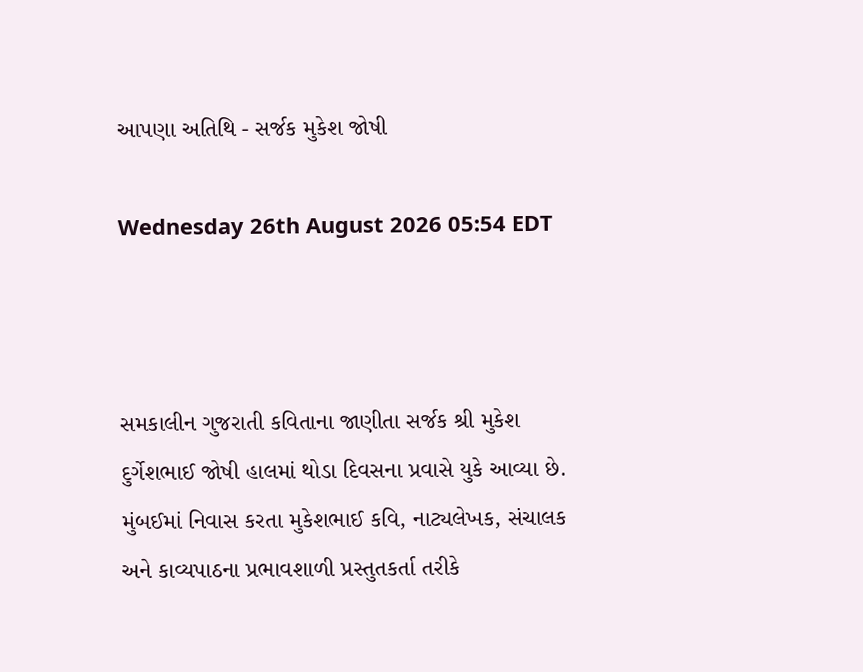આપણા અતિથિ - સર્જક મુકેશ જોષી

Wednesday 26th August 2026 05:54 EDT



સમકાલીન ગુજરાતી કવિતાના જાણીતા સર્જક શ્રી મુકેશ દુર્ગેશભાઈ જોષી હાલમાં થોડા દિવસના પ્રવાસે યુકે આવ્યા છે. મુંબઈમાં નિવાસ કરતા મુકેશભાઈ કવિ, નાટ્યલેખક, સંચાલક અને કાવ્યપાઠના પ્રભાવશાળી પ્રસ્તુતકર્તા તરીકે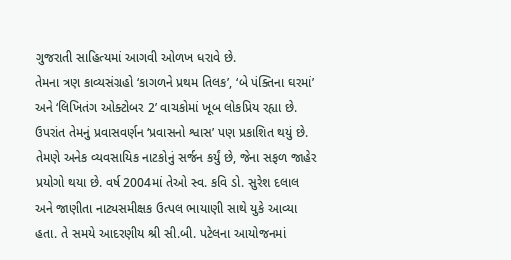ગુજરાતી સાહિત્યમાં આગવી ઓળખ ધરાવે છે.
તેમના ત્રણ કાવ્યસંગ્રહો ‘કાગળને પ્રથમ તિલક’, ‘બે પંક્તિના ઘરમાં’ અને ‘લિખિતંગ ઓક્ટોબર 2’ વાચકોમાં ખૂબ લોકપ્રિય રહ્યા છે. ઉપરાંત તેમનું પ્રવાસવર્ણન ‘પ્રવાસનો શ્વાસ’ પણ પ્રકાશિત થયું છે. તેમણે અનેક વ્યવસાયિક નાટકોનું સર્જન કર્યું છે, જેના સફળ જાહેર પ્રયોગો થયા છે. વર્ષ 2004માં તેઓ સ્વ. કવિ ડો. સુરેશ દલાલ અને જાણીતા નાટ્યસમીક્ષક ઉત્પલ ભાયાણી સાથે યુકે આવ્યા હતા. તે સમયે આદરણીય શ્રી સી.બી. પટેલના આયોજનમાં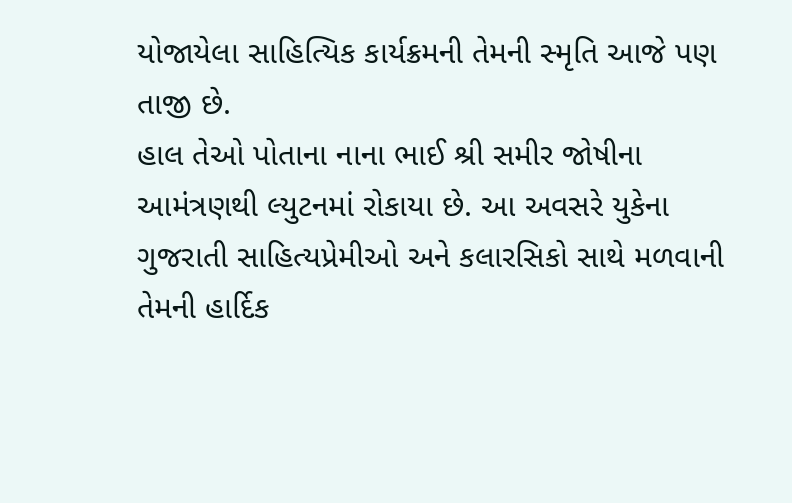યોજાયેલા સાહિત્યિક કાર્યક્રમની તેમની સ્મૃતિ આજે પણ તાજી છે.
હાલ તેઓ પોતાના નાના ભાઈ શ્રી સમીર જોષીના આમંત્રણથી લ્યુટનમાં રોકાયા છે. આ અવસરે યુકેના ગુજરાતી સાહિત્યપ્રેમીઓ અને કલારસિકો સાથે મળવાની તેમની હાર્દિક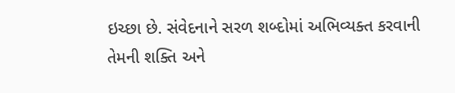ઇચ્છા છે. સંવેદનાને સરળ શબ્દોમાં અભિવ્યક્ત કરવાની તેમની શક્તિ અને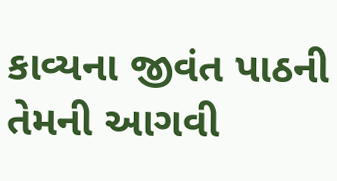કાવ્યના જીવંત પાઠની તેમની આગવી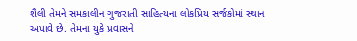શૈલી તેમને સમકાલીન ગુજરાતી સાહિત્યના લોકપ્રિય સર્જકોમાં સ્થાન અપાવે છે. તેમના યુકે પ્રવાસને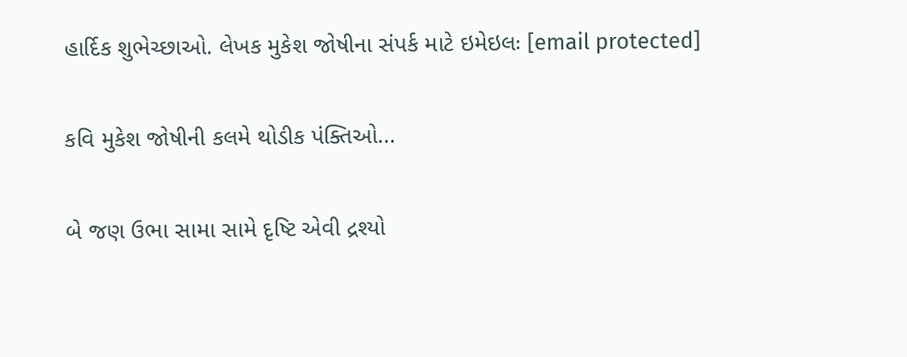હાર્દિક શુભેચ્છાઓ. લેખક મુકેશ જોષીના સંપર્ક માટે ઇમેઇલઃ [email protected]

કવિ મુકેશ જોષીની કલમે થોડીક પંક્તિઓ...

બે જણ ઉભા સામા સામે દૃષ્ટિ એવી દ્રશ્યો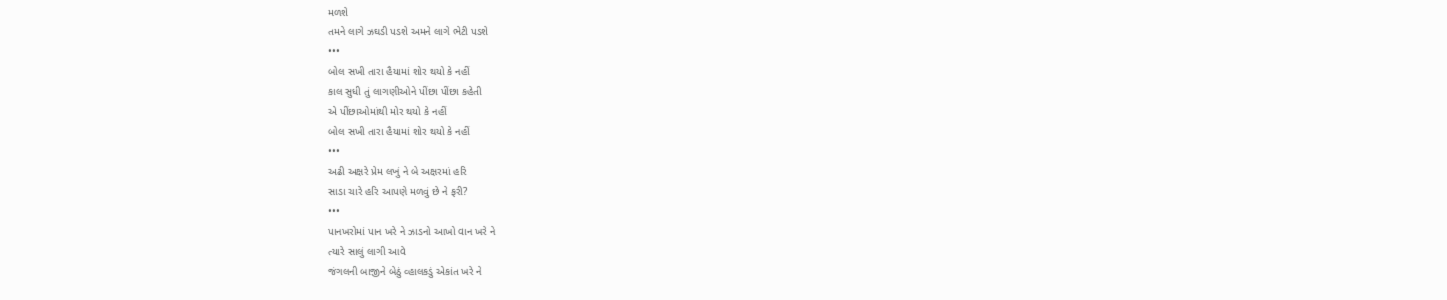મળશે
તમને લાગે ઝઘડી પડશે અમને લાગે ભેટી પડશે
•••
બોલ સખી તારા હૈયામાં શોર થયો કે નહીં
કાલ સુધી તું લાગણીઓને પીંછા પીંછા કહેતી
એ પીંછાઓમાંથી મોર થયો કે નહીં
બોલ સખી તારા હૈયામાં શોર થયો કે નહીં
•••
અઢી અક્ષરે પ્રેમ લખું ને બે અક્ષરમાં હરિ
સાડા ચારે હરિ આપણે મળવું છે ને ફરી?
•••
પાનખરોમાં પાન ખરે ને ઝાડનો આખો વાન ખરે ને
ત્યારે સાલું લાગી આવે
જંગલની બાજીને બેઠું વ્હાલકડું એકાંત ખરે ને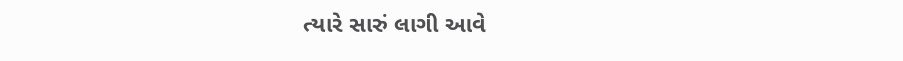ત્યારે સારું લાગી આવે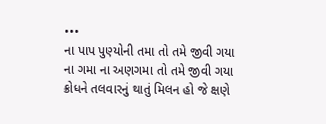•••
ના પાપ પુણ્યોની તમા તો તમે જીવી ગયા
ના ગમા ના અણગમા તો તમે જીવી ગયા
ક્રોધને તલવારનું થાતું મિલન હો જે ક્ષણે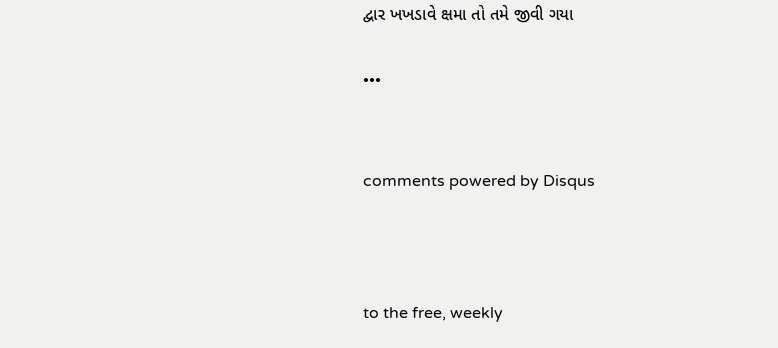દ્વાર ખખડાવે ક્ષમા તો તમે જીવી ગયા

•••


comments powered by Disqus



to the free, weekly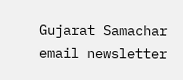Gujarat Samachar email newsletter